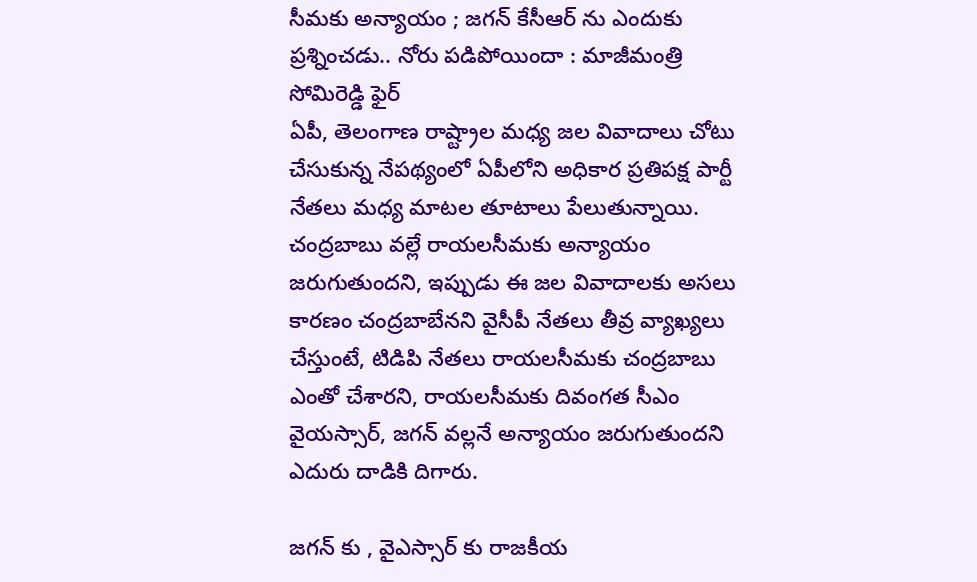సీమకు అన్యాయం ; జగన్ కేసీఆర్ ను ఎందుకు ప్రశ్నించడు.. నోరు పడిపోయిందా : మాజీమంత్రి సోమిరెడ్డి ఫైర్
ఏపీ, తెలంగాణ రాష్ట్రాల మధ్య జల వివాదాలు చోటు చేసుకున్న నేపథ్యంలో ఏపీలోని అధికార ప్రతిపక్ష పార్టీ నేతలు మధ్య మాటల తూటాలు పేలుతున్నాయి. చంద్రబాబు వల్లే రాయలసీమకు అన్యాయం జరుగుతుందని, ఇప్పుడు ఈ జల వివాదాలకు అసలు కారణం చంద్రబాబేనని వైసీపీ నేతలు తీవ్ర వ్యాఖ్యలు చేస్తుంటే, టిడిపి నేతలు రాయలసీమకు చంద్రబాబు ఎంతో చేశారని, రాయలసీమకు దివంగత సీఎం వైయస్సార్, జగన్ వల్లనే అన్యాయం జరుగుతుందని ఎదురు దాడికి దిగారు.

జగన్ కు , వైఎస్సార్ కు రాజకీయ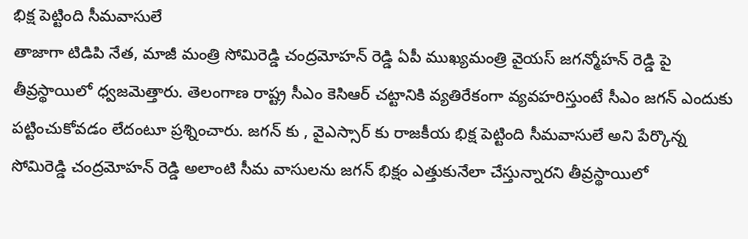భిక్ష పెట్టింది సీమవాసులే
తాజాగా టిడిపి నేత, మాజీ మంత్రి సోమిరెడ్డి చంద్రమోహన్ రెడ్డి ఏపీ ముఖ్యమంత్రి వైయస్ జగన్మోహన్ రెడ్డి పై తీవ్రస్థాయిలో ధ్వజమెత్తారు. తెలంగాణ రాష్ట్ర సీఎం కెసిఆర్ చట్టానికి వ్యతిరేకంగా వ్యవహరిస్తుంటే సీఎం జగన్ ఎందుకు పట్టించుకోవడం లేదంటూ ప్రశ్నించారు. జగన్ కు , వైఎస్సార్ కు రాజకీయ భిక్ష పెట్టింది సీమవాసులే అని పేర్కొన్న సోమిరెడ్డి చంద్రమోహన్ రెడ్డి అలాంటి సీమ వాసులను జగన్ భిక్షం ఎత్తుకునేలా చేస్తున్నారని తీవ్రస్థాయిలో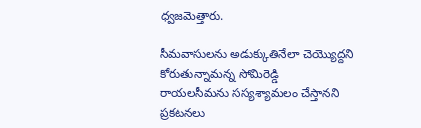ధ్వజమెత్తారు.

సీమవాసులను అడుక్కుతినేలా చెయ్యొద్దని కోరుతున్నామన్న సోమిరెడ్డి
రాయలసీమను సస్యశ్యామలం చేస్తానని ప్రకటనలు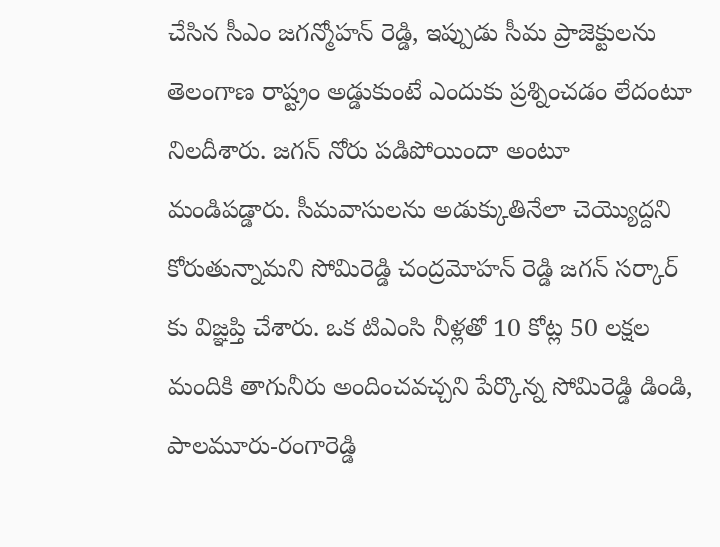చేసిన సీఎం జగన్మోహన్ రెడ్డి, ఇప్పుడు సీమ ప్రాజెక్టులను తెలంగాణ రాష్ట్రం అడ్డుకుంటే ఎందుకు ప్రశ్నించడం లేదంటూ నిలదీశారు. జగన్ నోరు పడిపోయిందా అంటూ మండిపడ్డారు. సీమవాసులను అడుక్కుతినేలా చెయ్యొద్దని కోరుతున్నామని సోమిరెడ్డి చంద్రమోహన్ రెడ్డి జగన్ సర్కార్ కు విజ్ఞప్తి చేశారు. ఒక టిఎంసి నీళ్లతో 10 కోట్ల 50 లక్షల మందికి తాగునీరు అందించవచ్చని పేర్కొన్న సోమిరెడ్డి డిండి, పాలమూరు-రంగారెడ్డి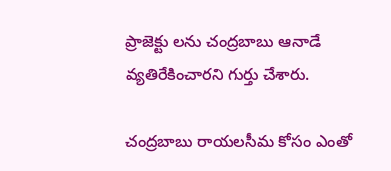ప్రాజెక్టు లను చంద్రబాబు ఆనాడే వ్యతిరేకించారని గుర్తు చేశారు.

చంద్రబాబు రాయలసీమ కోసం ఎంతో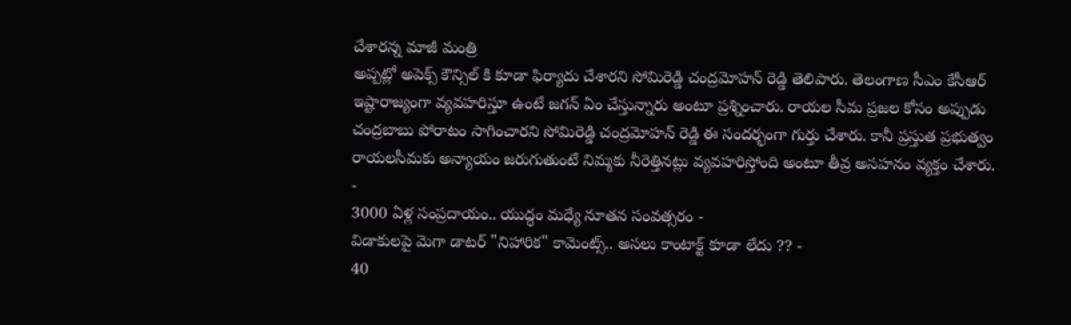చేశారన్న మాజీ మంత్రి
అప్పట్లో అపెక్స్ కౌన్సిల్ కి కూడా ఫిర్యాదు చేశారని సోమిరెడ్డి చంద్రమోహన్ రెడ్డి తెలిపారు. తెలంగాణ సీఎం కేసీఆర్ ఇష్టారాజ్యంగా వ్యవహరిస్తూ ఉంటే జగన్ ఏం చేస్తున్నారు అంటూ ప్రశ్నించారు. రాయల సీమ ప్రజల కోసం అప్పుడు చంద్రబాబు పోరాటం సాగించారని సోమిరెడ్డి చంద్రమోహన్ రెడ్డి ఈ సందర్భంగా గుర్తు చేశారు. కానీ ప్రస్తుత ప్రభుత్వం రాయలసీమకు అన్యాయం జరుగుతుంటే నిమ్మకు నీరెత్తినట్లు వ్యవహరిస్తోంది అంటూ తీవ్ర అసహనం వ్యక్తం చేశారు.
-
3000 ఏళ్ల సంప్రదాయం.. యుద్ధం మధ్యే నూతన సంవత్సరం -
విడాకులపై మెగా డాటర్ "నిహారిక" కామెంట్స్.. అసలు కాంటాక్ట్ కూడా లేదు ?? -
40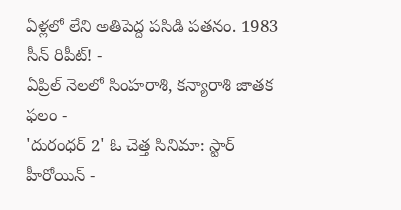ఏళ్లలో లేని అతిపెద్ద పసిడి పతనం. 1983 సీన్ రిపీట్! -
ఏప్రిల్ నెలలో సింహరాశి, కన్యారాశి జాతక ఫలం -
'దురంధర్ 2' ఓ చెత్త సినిమా: స్టార్ హీరోయిన్ -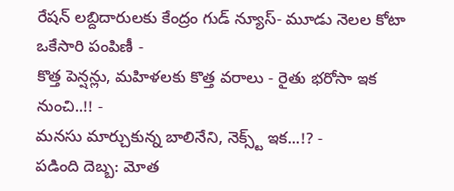రేషన్ లబ్దిదారులకు కేంద్రం గుడ్ న్యూస్- మూడు నెలల కోటా ఒకేసారి పంపిణీ -
కొత్త పెన్షన్లు, మహిళలకు కొత్త వరాలు - రైతు భరోసా ఇక నుంచి..!! -
మనసు మార్చుకున్న బాలినేని, నెక్స్ట్ ఇక...!? -
పడింది దెబ్బ: మోత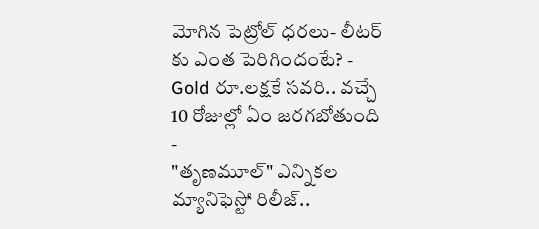మోగిన పెట్రోల్ ధరలు- లీటర్ కు ఎంత పెరిగిందంటే? -
Gold రూ.లక్షకే సవరి.. వచ్చే 10 రోజుల్లో ఏం జరగబోతుంది -
"తృణమూల్" ఎన్నికల మ్యానిఫెస్టో రిలీజ్..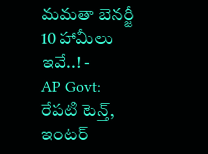మమతా బెనర్జీ 10 హామీలు ఇవే..! -
AP Govt: రేపటి టెన్త్, ఇంటర్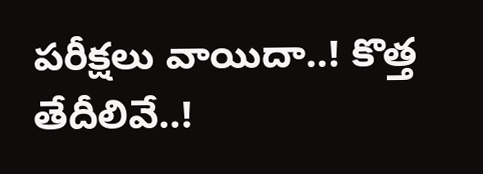పరీక్షలు వాయిదా..! కొత్త తేదీలివే..!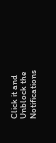Click it and Unblock the Notifications